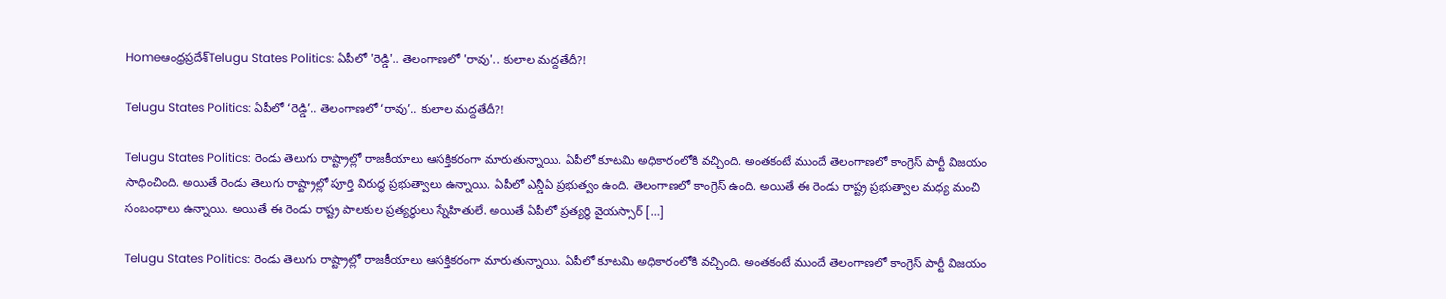Homeఆంధ్రప్రదేశ్‌Telugu States Politics: ఏపీలో 'రెడ్డి'.. తెలంగాణలో 'రావు'.. కులాల మద్దతేదీ?!

Telugu States Politics: ఏపీలో ‘రెడ్డి’.. తెలంగాణలో ‘రావు’.. కులాల మద్దతేదీ?!

Telugu States Politics: రెండు తెలుగు రాష్ట్రాల్లో రాజకీయాలు ఆసక్తికరంగా మారుతున్నాయి. ఏపీలో కూటమి అధికారంలోకి వచ్చింది. అంతకంటే ముందే తెలంగాణలో కాంగ్రెస్ పార్టీ విజయం సాధించింది. అయితే రెండు తెలుగు రాష్ట్రాల్లో పూర్తి విరుద్ధ ప్రభుత్వాలు ఉన్నాయి. ఏపీలో ఎన్డీఏ ప్రభుత్వం ఉంది. తెలంగాణలో కాంగ్రెస్ ఉంది. అయితే ఈ రెండు రాష్ట్ర ప్రభుత్వాల మధ్య మంచి సంబంధాలు ఉన్నాయి. అయితే ఈ రెండు రాష్ట్ర పాలకుల ప్రత్యర్థులు స్నేహితులే. అయితే ఏపీలో ప్రత్యర్థి వైయస్సార్ […]

Telugu States Politics: రెండు తెలుగు రాష్ట్రాల్లో రాజకీయాలు ఆసక్తికరంగా మారుతున్నాయి. ఏపీలో కూటమి అధికారంలోకి వచ్చింది. అంతకంటే ముందే తెలంగాణలో కాంగ్రెస్ పార్టీ విజయం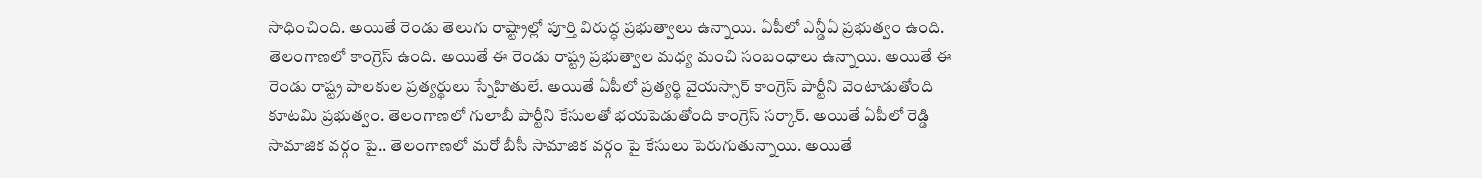సాధించింది. అయితే రెండు తెలుగు రాష్ట్రాల్లో పూర్తి విరుద్ధ ప్రభుత్వాలు ఉన్నాయి. ఏపీలో ఎన్డీఏ ప్రభుత్వం ఉంది. తెలంగాణలో కాంగ్రెస్ ఉంది. అయితే ఈ రెండు రాష్ట్ర ప్రభుత్వాల మధ్య మంచి సంబంధాలు ఉన్నాయి. అయితే ఈ రెండు రాష్ట్ర పాలకుల ప్రత్యర్థులు స్నేహితులే. అయితే ఏపీలో ప్రత్యర్థి వైయస్సార్ కాంగ్రెస్ పార్టీని వెంటాడుతోంది కూటమి ప్రభుత్వం. తెలంగాణలో గులాబీ పార్టీని కేసులతో భయపెడుతోంది కాంగ్రెస్ సర్కార్. అయితే ఏపీలో రెడ్డి సామాజిక వర్గం పై.. తెలంగాణలో మరో బీసీ సామాజిక వర్గం పై కేసులు పెరుగుతున్నాయి. అయితే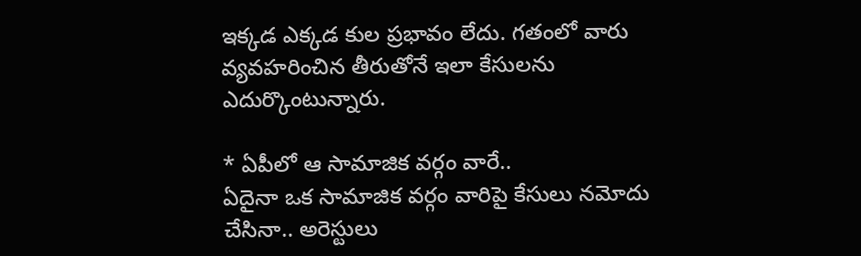ఇక్కడ ఎక్కడ కుల ప్రభావం లేదు. గతంలో వారు వ్యవహరించిన తీరుతోనే ఇలా కేసులను ఎదుర్కొంటున్నారు.

* ఏపీలో ఆ సామాజిక వర్గం వారే..
ఏదైనా ఒక సామాజిక వర్గం వారిపై కేసులు నమోదు చేసినా.. అరెస్టులు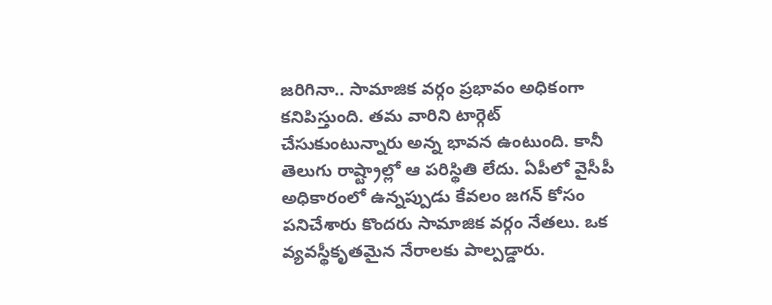జరిగినా.. సామాజిక వర్గం ప్రభావం అధికంగా కనిపిస్తుంది. తమ వారిని టార్గెట్ చేసుకుంటున్నారు అన్న భావన ఉంటుంది. కానీ తెలుగు రాష్ట్రాల్లో ఆ పరిస్థితి లేదు. ఏపీలో వైసీపీ అధికారంలో ఉన్నప్పుడు కేవలం జగన్ కోసం పనిచేశారు కొందరు సామాజిక వర్గం నేతలు. ఒక వ్యవస్థీకృతమైన నేరాలకు పాల్పడ్డారు.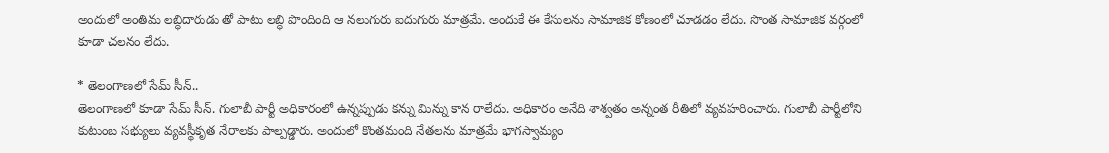అందులో అంతిమ లబ్ధిదారుడు తో పాటు లబ్ధి పొందింది ఆ నలుగురు ఐదుగురు మాత్రమే. అందుకే ఈ కేసులను సామాజిక కోణంలో చూడడం లేదు. సొంత సామాజిక వర్గంలో కూడా చలనం లేదు.

* తెలంగాణలో సేమ్ సీన్..
తెలంగాణలో కూడా సేమ్ సీన్. గులాబీ పార్టీ అధికారంలో ఉన్నప్పుడు కన్ను మిన్ను కాన రాలేదు. అధికారం అనేది శాశ్వతం అన్నంత రీతిలో వ్యవహరించారు. గులాబీ పార్టీలోని కుటుంబ సభ్యులు వ్యవస్థీకృత నేరాలకు పాల్పడ్డారు. అందులో కొంతమంది నేతలను మాత్రమే భాగస్వామ్యం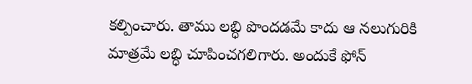కల్పించారు. తాము లబ్ధి పొందడమే కాదు ఆ నలుగురికి మాత్రమే లబ్ధి చూపించగలిగారు. అందుకే ఫోన్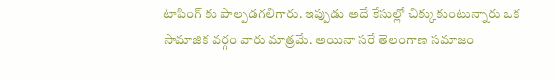టాపింగ్ కు పాల్పడగలిగారు. ఇప్పుడు అదే కేసుల్లో చిక్కుకుంటున్నారు ఒక సామాజిక వర్గం వారు మాత్రమే. అయినా సరే తెలంగాణ సమాజం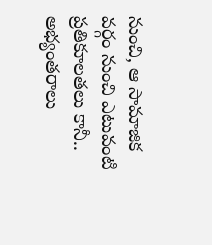నుంచి, ఆ సామాజిక వర్గం నుంచి ఎటువంటి ప్రతికూలతలు కానీ.. అభ్యంతరాలు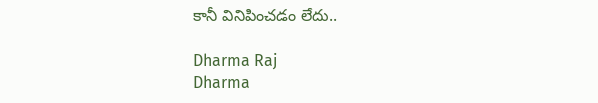కానీ వినిపించడం లేదు..

Dharma Raj
Dharma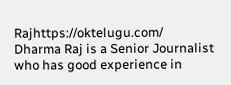Rajhttps://oktelugu.com/
Dharma Raj is a Senior Journalist who has good experience in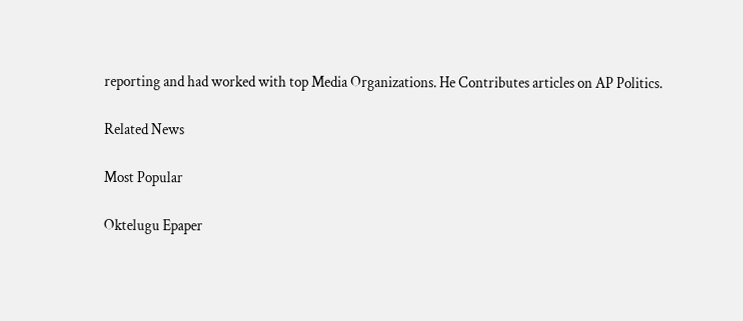reporting and had worked with top Media Organizations. He Contributes articles on AP Politics.

Related News

Most Popular

Oktelugu Epaper